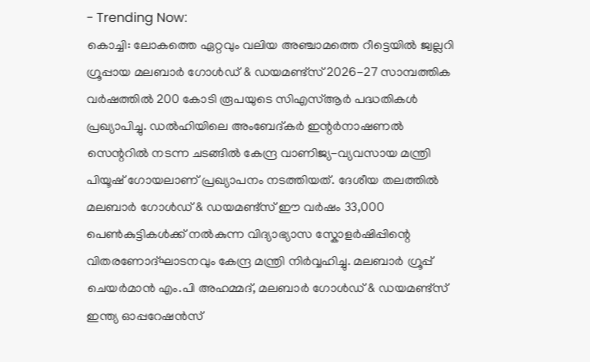- Trending Now:
കൊച്ചി: ലോകത്തെ ഏറ്റവും വലിയ അഞ്ചാമത്തെ റീട്ടെയിൽ ജ്വല്ലറി ഗ്രൂപ്പായ മലബാർ ഗോൾഡ് & ഡയമണ്ട്സ് 2026-27 സാമ്പത്തിക വർഷത്തിൽ 200 കോടി രൂപയുടെ സിഎസ്ആർ പദ്ധതികൾ പ്രഖ്യാപിച്ചു. ഡൽഹിയിലെ അംബേദ്കർ ഇന്റർനാഷണൽ സെന്ററിൽ നടന്ന ചടങ്ങിൽ കേന്ദ്ര വാണിജ്യ-വ്യവസായ മന്ത്രി പിയൂഷ് ഗോയലാണ് പ്രഖ്യാപനം നടത്തിയത്. ദേശീയ തലത്തിൽ മലബാർ ഗോൾഡ് & ഡയമണ്ട്സ് ഈ വർഷം 33,000 പെൺകുട്ടികൾക്ക് നൽകുന്ന വിദ്യാഭ്യാസ സ്കോളർഷിപ്പിന്റെ വിതരണോദ്ഘാടനവും കേന്ദ്ര മന്ത്രി നിർവ്വഹിച്ചു. മലബാർ ഗ്രൂപ്പ് ചെയർമാൻ എം.പി അഹമ്മദ്, മലബാർ ഗോൾഡ് & ഡയമണ്ട്സ് ഇന്ത്യ ഓപ്പറേഷൻസ്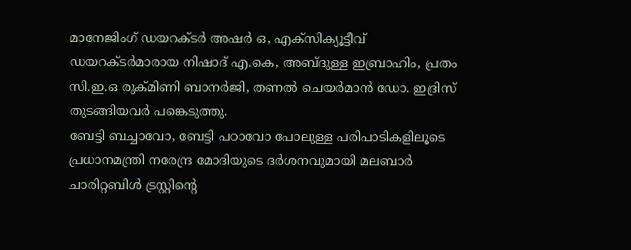മാനേജിംഗ് ഡയറക്ടർ അഷർ ഒ, എക്സിക്യൂട്ടീവ് ഡയറക്ടർമാരായ നിഷാദ് എ.കെ, അബ്ദുള്ള ഇബ്രാഹിം, പ്രതം സി.ഇ.ഒ രുക്മിണി ബാനർജി, തണൽ ചെയർമാൻ ഡോ. ഇദ്രിസ് തുടങ്ങിയവർ പങ്കെടുത്തു.
ബേട്ടി ബച്ചാവോ, ബേട്ടി പഠാവോ പോലുള്ള പരിപാടികളിലൂടെ പ്രധാനമന്ത്രി നരേന്ദ്ര മോദിയുടെ ദർശനവുമായി മലബാർ ചാരിറ്റബിൾ ട്രസ്റ്റിന്റെ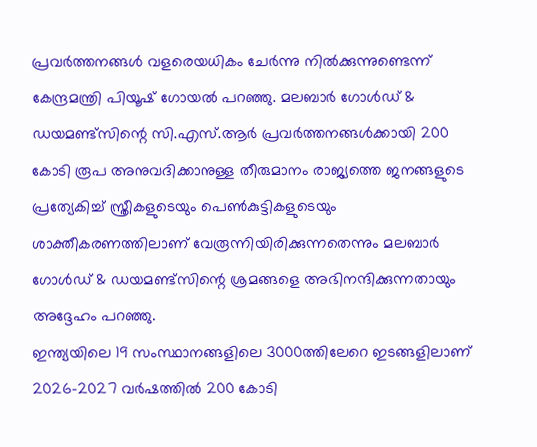പ്രവർത്തനങ്ങൾ വളരെയധികം ചേർന്നു നിൽക്കുന്നുണ്ടെന്ന് കേന്ദ്രമന്ത്രി പിയൂഷ് ഗോയൽ പറഞ്ഞു. മലബാർ ഗോൾഡ് & ഡയമണ്ട്സിന്റെ സി.എസ്.ആർ പ്രവർത്തനങ്ങൾക്കായി 200 കോടി രൂപ അനുവദിക്കാനുള്ള തീരുമാനം രാജ്യത്തെ ജനങ്ങളുടെ പ്രത്യേകിച്ച് സ്ത്രീകളുടെയും പെൺകുട്ടികളുടെയും ശാക്തീകരണത്തിലാണ് വേരൂന്നിയിരിക്കുന്നതെന്നും മലബാർ ഗോൾഡ് & ഡയമണ്ട്സിന്റെ ശ്രമങ്ങളെ അഭിനന്ദിക്കുന്നതായും അദ്ദേഹം പറഞ്ഞു.
ഇന്ത്യയിലെ 19 സംസ്ഥാനങ്ങളിലെ 3000ത്തിലേറെ ഇടങ്ങളിലാണ് 2026-2027 വർഷത്തിൽ 200 കോടി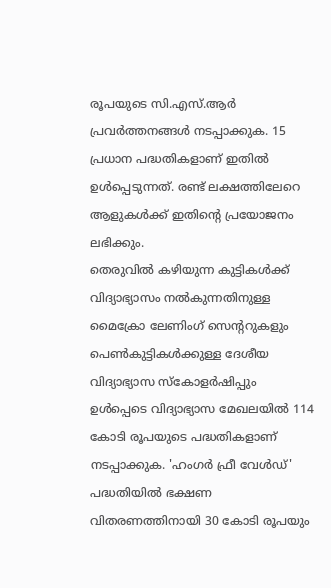രൂപയുടെ സി.എസ്.ആർ പ്രവർത്തനങ്ങൾ നടപ്പാക്കുക. 15 പ്രധാന പദ്ധതികളാണ് ഇതിൽ ഉൾപ്പെടുന്നത്. രണ്ട് ലക്ഷത്തിലേറെ ആളുകൾക്ക് ഇതിന്റെ പ്രയോജനം ലഭിക്കും.
തെരുവിൽ കഴിയുന്ന കുട്ടികൾക്ക് വിദ്യാഭ്യാസം നൽകുന്നതിനുള്ള മൈക്രോ ലേണിംഗ് സെന്ററുകളും പെൺകുട്ടികൾക്കുള്ള ദേശീയ വിദ്യാഭ്യാസ സ്കോളർഷിപ്പും ഉൾപ്പെടെ വിദ്യാഭ്യാസ മേഖലയിൽ 114 കോടി രൂപയുടെ പദ്ധതികളാണ് നടപ്പാക്കുക. 'ഹംഗർ ഫ്രീ വേൾഡ്' പദ്ധതിയിൽ ഭക്ഷണ വിതരണത്തിനായി 30 കോടി രൂപയും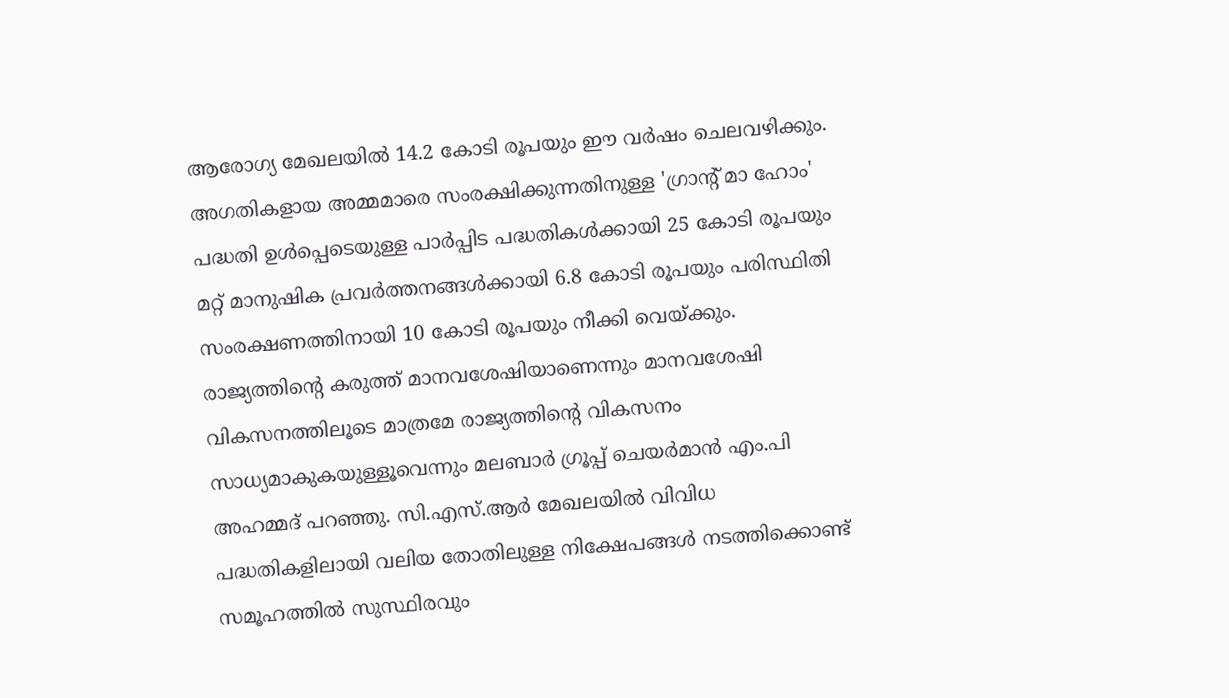ആരോഗ്യ മേഖലയിൽ 14.2 കോടി രൂപയും ഈ വർഷം ചെലവഴിക്കും. അഗതികളായ അമ്മമാരെ സംരക്ഷിക്കുന്നതിനുള്ള 'ഗ്രാന്റ് മാ ഹോം' പദ്ധതി ഉൾപ്പെടെയുള്ള പാർപ്പിട പദ്ധതികൾക്കായി 25 കോടി രൂപയും മറ്റ് മാനുഷിക പ്രവർത്തനങ്ങൾക്കായി 6.8 കോടി രൂപയും പരിസ്ഥിതി സംരക്ഷണത്തിനായി 10 കോടി രൂപയും നീക്കി വെയ്ക്കും.
രാജ്യത്തിന്റെ കരുത്ത് മാനവശേഷിയാണെന്നും മാനവശേഷി വികസനത്തിലൂടെ മാത്രമേ രാജ്യത്തിന്റെ വികസനം സാധ്യമാകുകയുള്ളൂവെന്നും മലബാർ ഗ്രൂപ്പ് ചെയർമാൻ എം.പി അഹമ്മദ് പറഞ്ഞു. സി.എസ്.ആർ മേഖലയിൽ വിവിധ പദ്ധതികളിലായി വലിയ തോതിലുള്ള നിക്ഷേപങ്ങൾ നടത്തിക്കൊണ്ട് സമൂഹത്തിൽ സുസ്ഥിരവും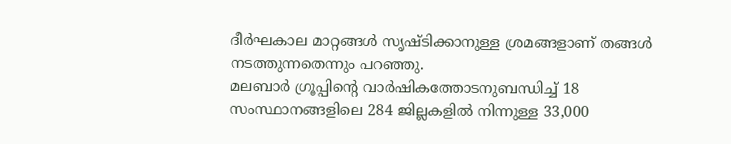ദീർഘകാല മാറ്റങ്ങൾ സൃഷ്ടിക്കാനുള്ള ശ്രമങ്ങളാണ് തങ്ങൾ നടത്തുന്നതെന്നും പറഞ്ഞു.
മലബാർ ഗ്രൂപ്പിന്റെ വാർഷികത്തോടനുബന്ധിച്ച് 18 സംസ്ഥാനങ്ങളിലെ 284 ജില്ലകളിൽ നിന്നുള്ള 33,000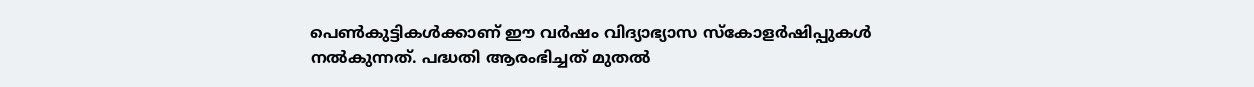പെൺകുട്ടികൾക്കാണ് ഈ വർഷം വിദ്യാഭ്യാസ സ്കോളർഷിപ്പുകൾ നൽകുന്നത്. പദ്ധതി ആരംഭിച്ചത് മുതൽ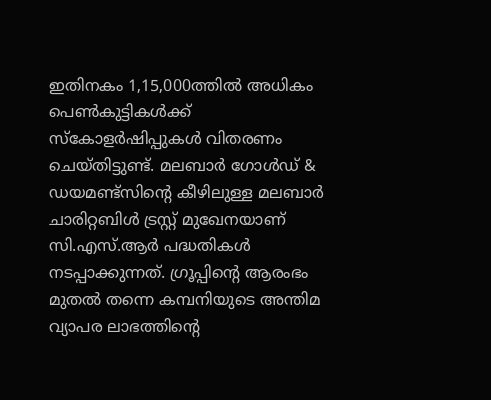ഇതിനകം 1,15,000ത്തിൽ അധികം പെൺകുട്ടികൾക്ക് സ്കോളർഷിപ്പുകൾ വിതരണം ചെയ്തിട്ടുണ്ട്. മലബാർ ഗോൾഡ് & ഡയമണ്ട്സിന്റെ കീഴിലുള്ള മലബാർ ചാരിറ്റബിൾ ട്രസ്റ്റ് മുഖേനയാണ് സി.എസ്.ആർ പദ്ധതികൾ നടപ്പാക്കുന്നത്. ഗ്രൂപ്പിന്റെ ആരംഭം മുതൽ തന്നെ കമ്പനിയുടെ അന്തിമ വ്യാപര ലാഭത്തിന്റെ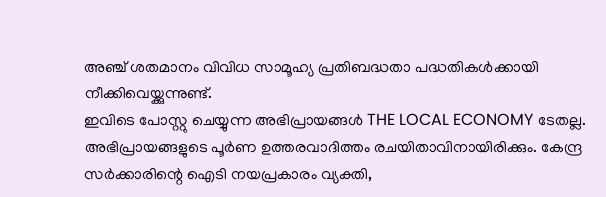അഞ്ച് ശതമാനം വിവിധ സാമൂഹ്യ പ്രതിബദ്ധതാ പദ്ധതികൾക്കായി നീക്കിവെയ്ക്കുന്നുണ്ട്.
ഇവിടെ പോസ്റ്റു ചെയ്യുന്ന അഭിപ്രായങ്ങൾ THE LOCAL ECONOMY ടേതല്ല. അഭിപ്രായങ്ങളുടെ പൂർണ ഉത്തരവാദിത്തം രചയിതാവിനായിരിക്കും. കേന്ദ്ര സർക്കാരിന്റെ ഐടി നയപ്രകാരം വ്യക്തി,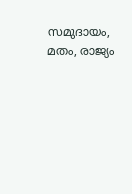സമുദായം, മതം, രാജ്യം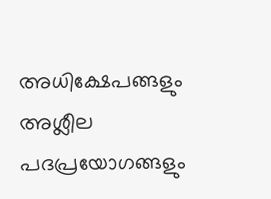അധിക്ഷേപങ്ങളും അശ്ലീല പദപ്രയോഗങ്ങളും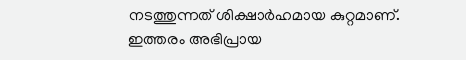നടത്തുന്നത് ശിക്ഷാർഹമായ കുറ്റമാണ്. ഇത്തരം അഭിപ്രായ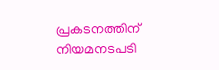പ്രകടനത്തിന് നിയമനടപടി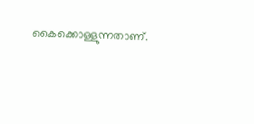കൈക്കൊള്ളുന്നതാണ്.